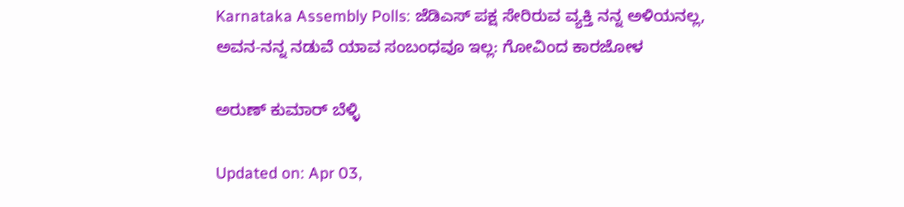Karnataka Assembly Polls: ಜೆಡಿಎಸ್ ಪಕ್ಷ ಸೇರಿರುವ ವ್ಯಕ್ತಿ ನನ್ನ ಅಳಿಯನಲ್ಲ, ಅವನ-ನನ್ನ ನಡುವೆ ಯಾವ ಸಂಬಂಧವೂ ಇಲ್ಲ: ಗೋವಿಂದ ಕಾರಜೋಳ

ಅರುಣ್ ಕುಮಾರ್ ಬೆಳ್ಳಿ

Updated on: Apr 03,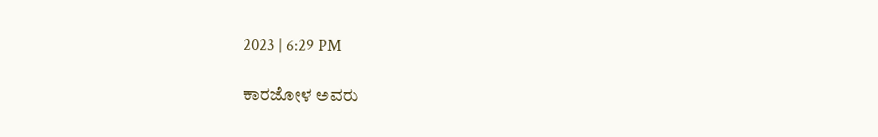2023 | 6:29 PM

ಕಾರಜೋಳ ಅವರು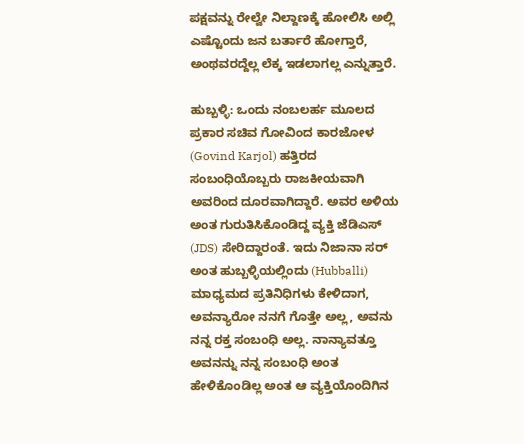ಪಕ್ಷವನ್ನು ರೇಲ್ವೇ ನಿಲ್ದಾಣಕ್ಕೆ ಹೋಲಿಸಿ ಅಲ್ಲಿ ಎಷ್ಟೊಂದು ಜನ ಬರ್ತಾರೆ ಹೋಗ್ತಾರೆ, ಅಂಥವರದ್ದೆಲ್ಲ ಲೆಕ್ಕ ಇಡಲಾಗಲ್ಲ ಎನ್ನುತ್ತಾರೆ.

ಹುಬ್ಬಳ್ಳಿ: ಒಂದು ನಂಬಲರ್ಹ ಮೂಲದ ಪ್ರಕಾರ ಸಚಿವ ಗೋವಿಂದ ಕಾರಜೋಳ (Govind Karjol) ಹತ್ತಿರದ ಸಂಬಂಧಿಯೊಬ್ಬರು ರಾಜಕೀಯವಾಗಿ ಅವರಿಂದ ದೂರವಾಗಿದ್ದಾರೆ. ಅವರ ಅಳಿಯ ಅಂತ ಗುರುತಿಸಿಕೊಂಡಿದ್ದ ವ್ಯಕ್ತಿ ಜೆಡಿಎಸ್ (JDS) ಸೇರಿದ್ದಾರಂತೆ. ಇದು ನಿಜಾನಾ ಸರ್ ಅಂತ ಹುಬ್ಬಳ್ಳಿಯಲ್ಲಿಂದು (Hubballi) ಮಾಧ್ಯಮದ ಪ್ರತಿನಿಧಿಗಳು ಕೇಳಿದಾಗ, ಅವನ್ಯಾರೋ ನನಗೆ ಗೊತ್ತೇ ಅಲ್ಲ, ಅವನು ನನ್ನ ರಕ್ತ ಸಂಬಂಧಿ ಅಲ್ಲ. ನಾನ್ಯಾವತ್ತೂ ಅವನನ್ನು ನನ್ನ ಸಂಬಂಧಿ ಅಂತ ಹೇಳಿಕೊಂಡಿಲ್ಲ ಅಂತ ಆ ವ್ಯಕ್ತಿಯೊಂದಿಗಿನ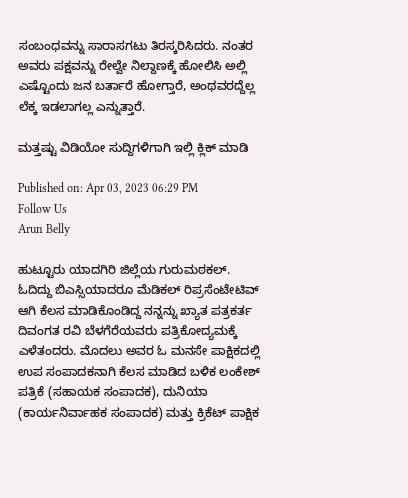ಸಂಬಂಧವನ್ನು ಸಾರಾಸಗಟು ತಿರಸ್ಕರಿಸಿದರು. ನಂತರ ಅವರು ಪಕ್ಷವನ್ನು ರೇಲ್ವೇ ನಿಲ್ದಾಣಕ್ಕೆ ಹೋಲಿಸಿ ಅಲ್ಲಿ ಎಷ್ಟೊಂದು ಜನ ಬರ್ತಾರೆ ಹೋಗ್ತಾರೆ, ಅಂಥವರದ್ದೆಲ್ಲ ಲೆಕ್ಕ ಇಡಲಾಗಲ್ಲ ಎನ್ನುತ್ತಾರೆ.

ಮತ್ತಷ್ಟು ವಿಡಿಯೋ ಸುದ್ದಿಗಳಿಗಾಗಿ ಇಲ್ಲಿ ಕ್ಲಿಕ್ ಮಾಡಿ

Published on: Apr 03, 2023 06:29 PM
Follow Us
Arun Belly

ಹುಟ್ಟೂರು ಯಾದಗಿರಿ ಜಿಲ್ಲೆಯ ಗುರುಮಠಕಲ್. ಓದಿದ್ದು ಬಿಎಸ್ಸಿಯಾದರೂ ಮೆಡಿಕಲ್ ರಿಪ್ರಸೆಂಟೇಟಿವ್ ಆಗಿ ಕೆಲಸ ಮಾಡಿಕೊಂಡಿದ್ದ ನನ್ನನ್ನು ಖ್ಯಾತ ಪತ್ರಕರ್ತ ದಿವಂಗತ ರವಿ ಬೆಳಗೆರೆಯವರು ಪತ್ರಿಕೋದ್ಯಮಕ್ಕೆ ಎಳೆತಂದರು. ಮೊದಲು ಅವರ ಓ ಮನಸೇ ಪಾಕ್ಷಿಕದಲ್ಲಿ ಉಪ ಸಂಪಾದಕನಾಗಿ ಕೆಲಸ ಮಾಡಿದ ಬಳಿಕ ಲಂಕೇಶ್ ಪತ್ರಿಕೆ (ಸಹಾಯಕ ಸಂಪಾದಕ), ದುನಿಯಾ (ಕಾರ್ಯನಿರ್ವಾಹಕ ಸಂಪಾದಕ) ಮತ್ತು ಕ್ರಿಕೆಟ್ ಪಾಕ್ಷಿಕ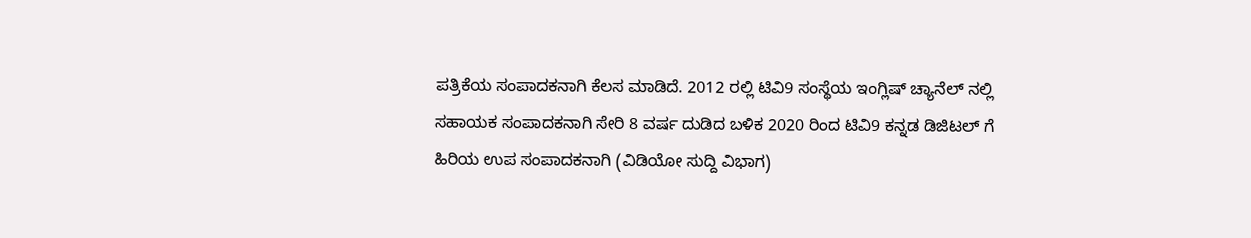ಪತ್ರಿಕೆಯ ಸಂಪಾದಕನಾಗಿ ಕೆಲಸ ಮಾಡಿದೆ. 2012 ರಲ್ಲಿ ಟಿವಿ9 ಸಂಸ್ಥೆಯ ಇಂಗ್ಲಿಷ್ ಚ್ಯಾನೆಲ್ ನಲ್ಲಿ ಸಹಾಯಕ ಸಂಪಾದಕನಾಗಿ ಸೇರಿ 8 ವರ್ಷ ದುಡಿದ ಬಳಿಕ 2020 ರಿಂದ ಟಿವಿ9 ಕನ್ನಡ ಡಿಜಿಟಲ್ ಗೆ ಹಿರಿಯ ಉಪ ಸಂಪಾದಕನಾಗಿ (ವಿಡಿಯೋ ಸುದ್ದಿ ವಿಭಾಗ)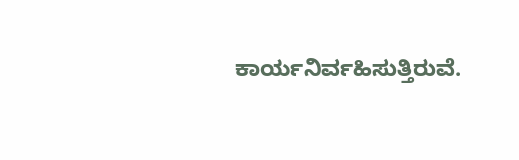ಕಾರ್ಯನಿರ್ವಹಿಸುತ್ತಿರುವೆ.